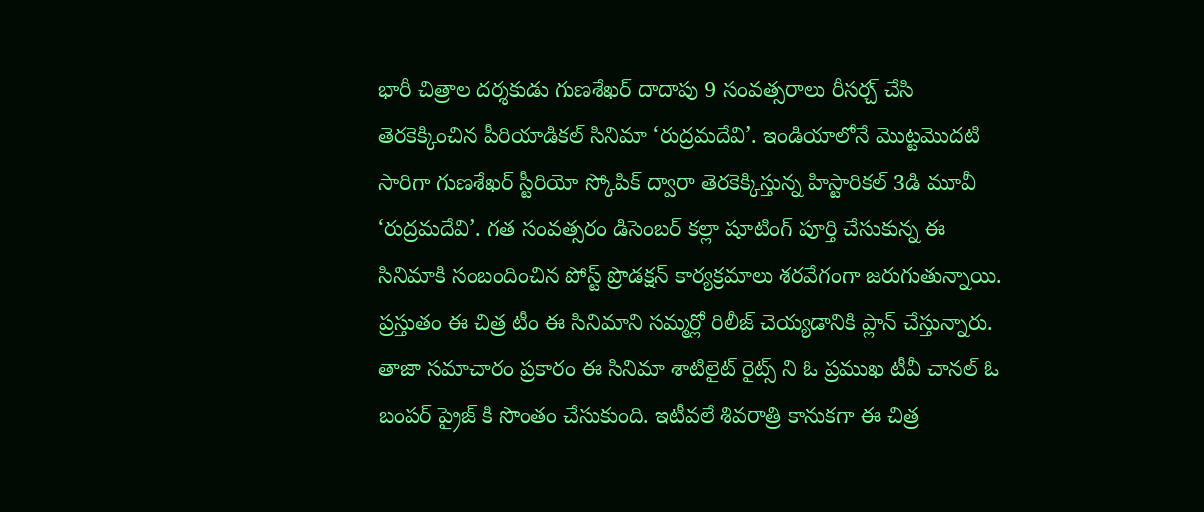భారీ చిత్రాల దర్శకుడు గుణశేఖర్ దాదాపు 9 సంవత్సరాలు రీసర్చ్ చేసి తెరకెక్కించిన పీరియాడికల్ సినిమా ‘రుద్రమదేవి’. ఇండియాలోనే మొట్టమొదటి సారిగా గుణశేఖర్ స్టీరియో స్కోపిక్ ద్వారా తెరకెక్కిస్తున్న హిస్టారికల్ 3డి మూవీ ‘రుద్రమదేవి’. గత సంవత్సరం డిసెంబర్ కల్లా షూటింగ్ పూర్తి చేసుకున్న ఈ సినిమాకి సంబందించిన పోస్ట్ ప్రొడక్షన్ కార్యక్రమాలు శరవేగంగా జరుగుతున్నాయి. ప్రస్తుతం ఈ చిత్ర టీం ఈ సినిమాని సమ్మర్లో రిలీజ్ చెయ్యడానికి ప్లాన్ చేస్తున్నారు.
తాజా సమాచారం ప్రకారం ఈ సినిమా శాటిలైట్ రైట్స్ ని ఓ ప్రముఖ టీవీ చానల్ ఓ బంపర్ ప్రైజ్ కి సొంతం చేసుకుంది. ఇటీవలే శివరాత్రి కానుకగా ఈ చిత్ర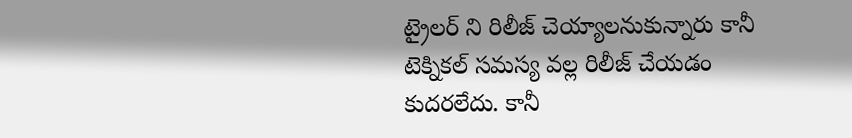ట్రైలర్ ని రిలీజ్ చెయ్యాలనుకున్నారు కానీ టెక్నికల్ సమస్య వల్ల రిలీజ్ చేయడం కుదరలేదు. కానీ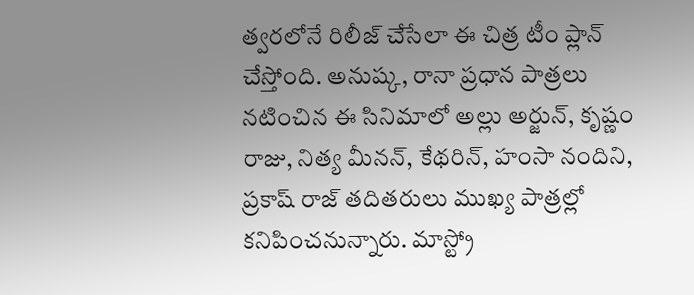త్వరలోనే రిలీజ్ చేసేలా ఈ చిత్ర టీం ప్లాన్ చేస్తోంది. అనుష్క, రానా ప్రధాన పాత్రలు నటించిన ఈ సినిమాలో అల్లు అర్జున్, కృష్ణం రాజు, నిత్య మీనన్, కేథరిన్, హంసా నందిని, ప్రకాష్ రాజ్ తదితరులు ముఖ్య పాత్రల్లో కనిపించనున్నారు. మాస్ట్రో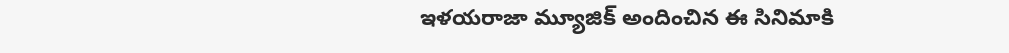ఇళయరాజా మ్యూజిక్ అందించిన ఈ సినిమాకి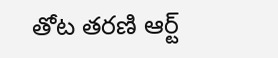తోట తరణి ఆర్ట్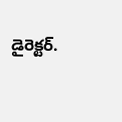డైరెక్టర్.